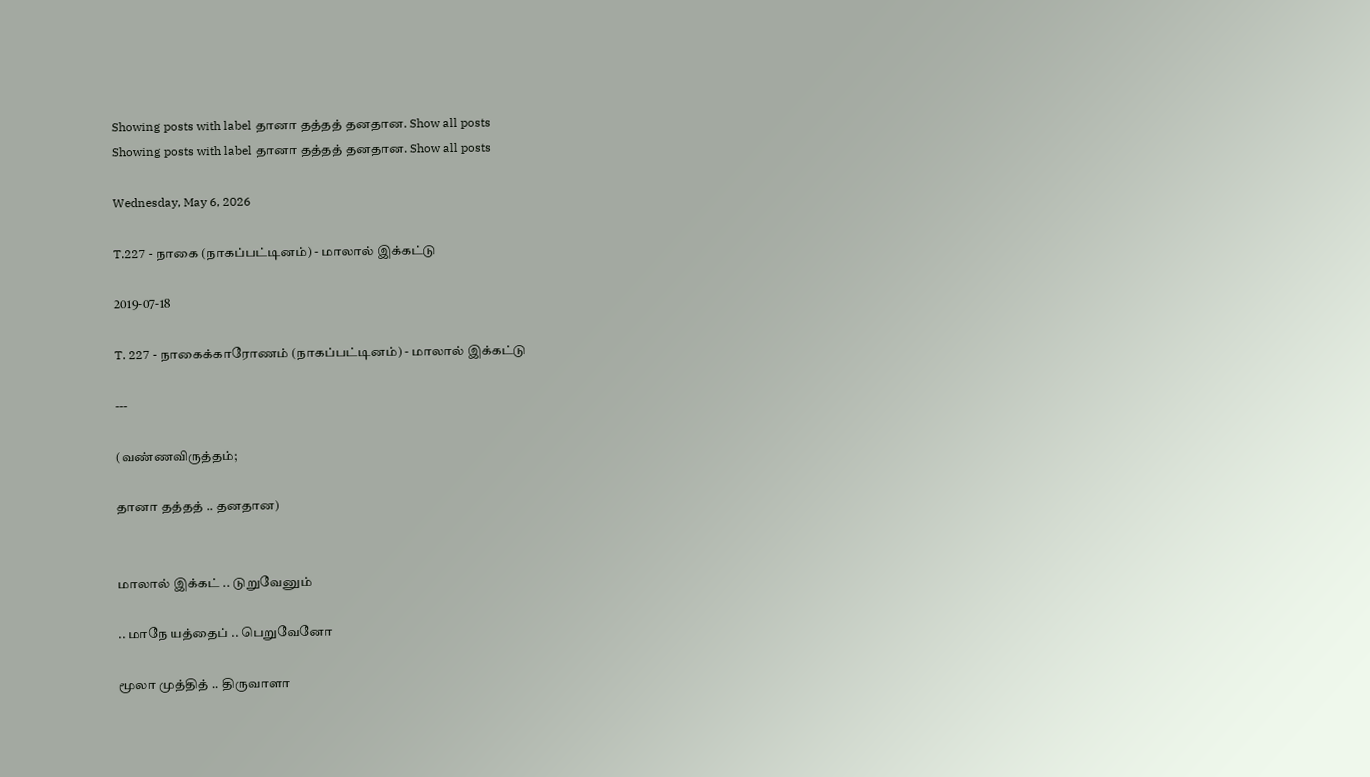Showing posts with label தானா தத்தத் தனதான. Show all posts
Showing posts with label தானா தத்தத் தனதான. Show all posts

Wednesday, May 6, 2026

T.227 - நாகை (நாகப்பட்டினம்) - மாலால் இக்கட்டு

2019-07-18

T. 227 - நாகைக்காரோணம் (நாகப்பட்டினம்) - மாலால் இக்கட்டு

---

(வண்ணவிருத்தம்;

தானா தத்தத் .. தனதான)


மாலால் இக்கட் .. டுறுவேனும்

.. மாநே யத்தைப் .. பெறுவேனோ

மூலா முத்தித் .. திருவாளா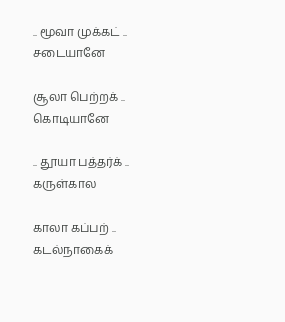.. மூவா முக்கட் .. சடையானே

சூலா பெற்றக் .. கொடியானே

.. தூயா பத்தர்க் .. கருள்கால

காலா கப்பற் .. கடல்நாகைக்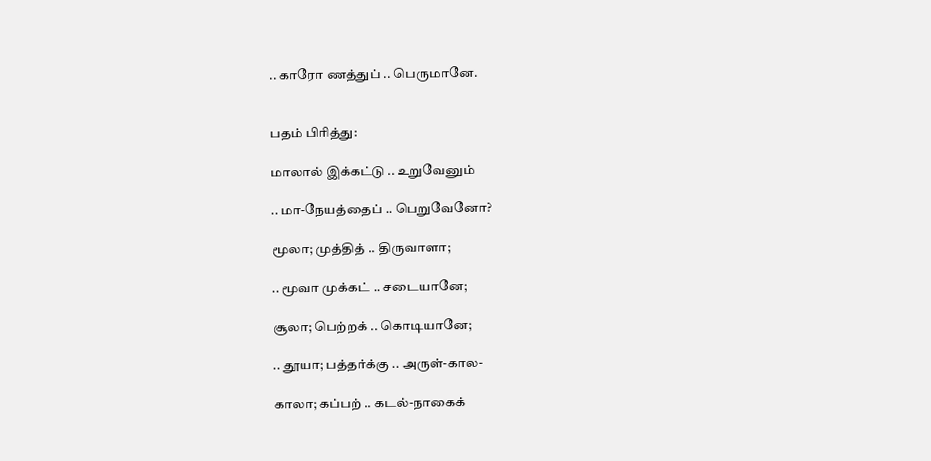.. காரோ ணத்துப் .. பெருமானே.


பதம் பிரித்து:

மாலால் இக்கட்டு .. உறுவேனும்

.. மா-நேயத்தைப் .. பெறுவேனோ?

மூலா; முத்தித் .. திருவாளா;

.. மூவா முக்கட் .. சடையானே;

சூலா; பெற்றக் .. கொடியானே;

.. தூயா; பத்தர்க்கு .. அருள்-கால-

காலா; கப்பற் .. கடல்-நாகைக்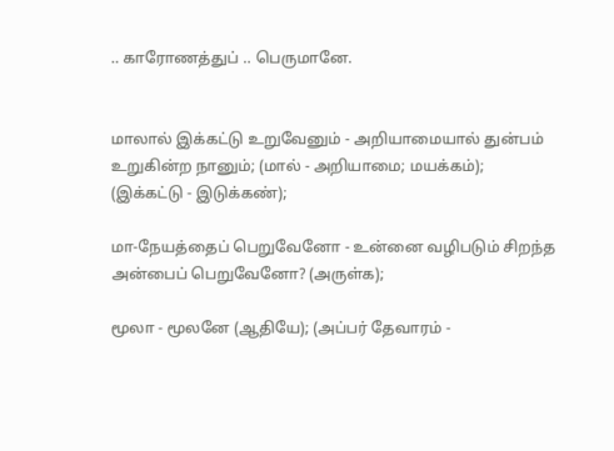.. காரோணத்துப் .. பெருமானே.


மாலால் இக்கட்டு உறுவேனும் - அறியாமையால் துன்பம் உறுகின்ற நானும்; (மால் - அறியாமை; மயக்கம்); (இக்கட்டு - இடுக்கண்);

மா-நேயத்தைப் பெறுவேனோ - உன்னை வழிபடும் சிறந்த அன்பைப் பெறுவேனோ? (அருள்க);

மூலா - மூலனே (ஆதியே); (அப்பர் தேவாரம் -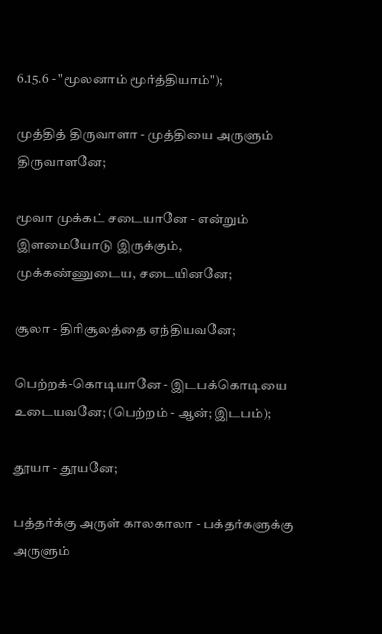6.15.6 - "மூலனாம் மூர்த்தியாம்");

முத்தித் திருவாளா - முத்தியை அருளும் திருவாளனே;

மூவா முக்கட் சடையானே - என்றும் இளமையோடு இருக்கும், முக்கண்ணுடைய, சடையினனே;

சூலா - திரிசூலத்தை ஏந்தியவனே;

பெற்றக்-கொடியானே - இடபக்கொடியை உடையவனே; (பெற்றம் - ஆன்; இடபம்);

தூயா - தூயனே;

பத்தர்க்கு அருள் காலகாலா - பக்தர்களுக்கு அருளும்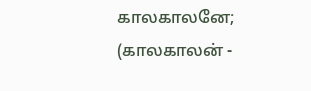காலகாலனே; (காலகாலன் -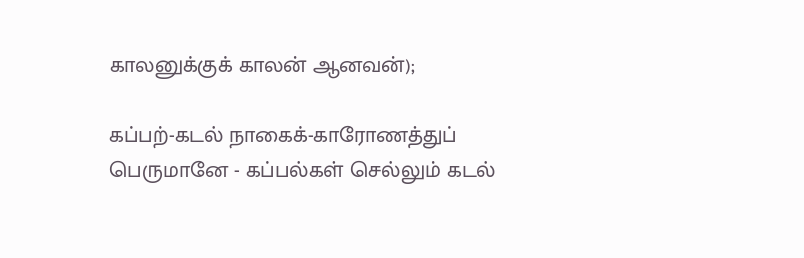காலனுக்குக் காலன் ஆனவன்);

கப்பற்-கடல் நாகைக்-காரோணத்துப் பெருமானே - கப்பல்கள் செல்லும் கடல்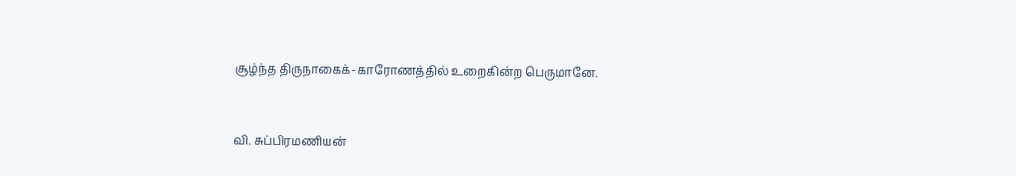சூழ்ந்த திருநாகைக்-காரோணத்தில் உறைகின்ற பெருமானே.


வி. சுப்பிரமணியன்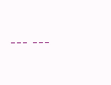--- ---